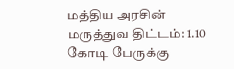மத்திய அரசின் மருத்துவ திட்டம்: 1.10 கோடி பேருக்கு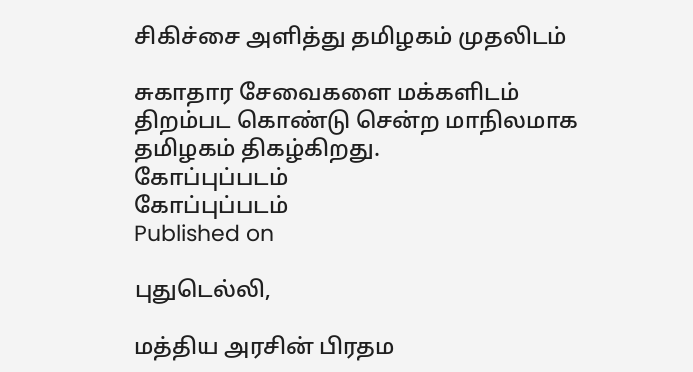சிகிச்சை அளித்து தமிழகம் முதலிடம்

சுகாதார சேவைகளை மக்களிடம் திறம்பட கொண்டு சென்ற மாநிலமாக தமிழகம் திகழ்கிறது.
கோப்புப்படம்
கோப்புப்படம்
Published on

புதுடெல்லி,

மத்திய அரசின் பிரதம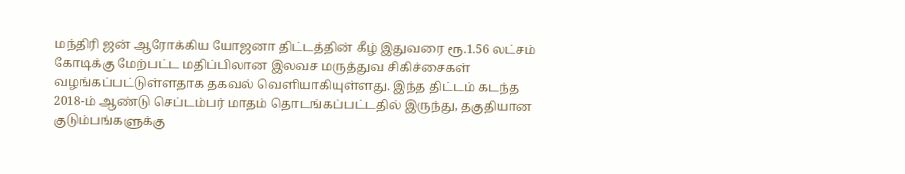மந்திரி ஜன் ஆரோக்கிய யோஜனா திட்டத்தின் கீழ் இதுவரை ரூ.1.56 லட்சம் கோடிக்கு மேற்பட்ட மதிப்பிலான இலவச மருத்துவ சிகிச்சைகள் வழங்கப்பட்டுள்ளதாக தகவல் வெளியாகியுள்ளது. இந்த திட்டம் கடந்த 2018-ம் ஆண்டு செப்டம்பர் மாதம் தொடங்கப்பட்டதில் இருந்து, தகுதியான குடும்பங்களுக்கு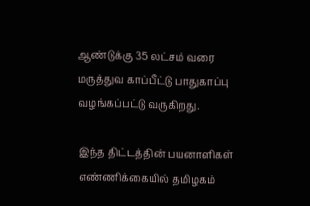ஆண்டுக்கு 35 லட்சம் வரை மருத்துவ காப்பீட்டு பாதுகாப்பு வழங்கப்பட்டு வருகிறது.

இந்த திட்டத்தின் பயனாளிகள் எண்ணிக்கையில் தமிழகம்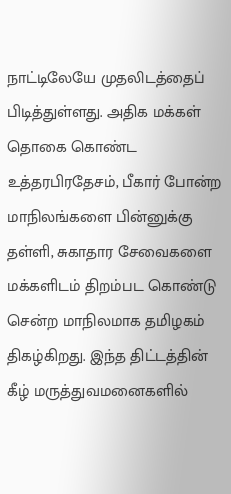நாட்டிலேயே முதலிடத்தைப் பிடித்துள்ளது. அதிக மக்கள் தொகை கொண்ட உத்தரபிரதேசம், பீகார் போன்ற மாநிலங்களை பின்னுக்கு தள்ளி, சுகாதார சேவைகளை மக்களிடம் திறம்பட கொண்டு சென்ற மாநிலமாக தமிழகம் திகழ்கிறது. இந்த திட்டத்தின் கீழ் மருத்துவமனைகளில்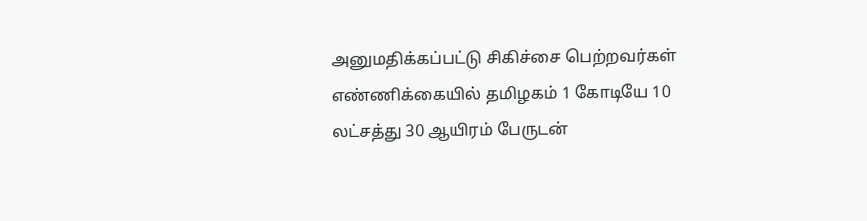அனுமதிக்கப்பட்டு சிகிச்சை பெற்றவர்கள் எண்ணிக்கையில் தமிழகம் 1 கோடியே 10 லட்சத்து 30 ஆயிரம் பேருடன்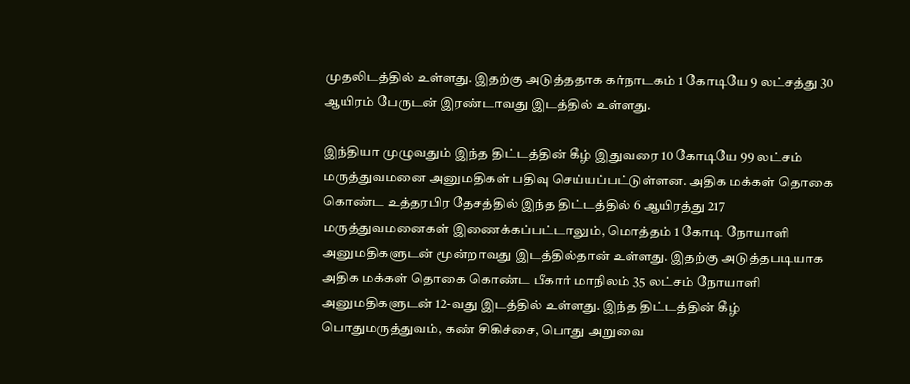முதலிடத்தில் உள்ளது. இதற்கு அடுத்ததாக கர்நாடகம் 1 கோடியே 9 லட்சத்து 30 ஆயிரம் பேருடன் இரண்டாவது இடத்தில் உள்ளது.

இந்தியா முழுவதும் இந்த திட்டத்தின் கீழ் இதுவரை 10 கோடியே 99 லட்சம் மருத்துவமனை அனுமதிகள் பதிவு செய்யப்பட்டுள்ளன. அதிக மக்கள் தொகை கொண்ட உத்தரபிர தேசத்தில் இந்த திட்டத்தில் 6 ஆயிரத்து 217 மருத்துவமனைகள் இணைக்கப்பட்டாலும், மொத்தம் 1 கோடி நோயாளி அனுமதிகளுடன் மூன்றாவது இடத்தில்தான் உள்ளது. இதற்கு அடுத்தபடியாக அதிக மக்கள் தொகை கொண்ட பீகார் மாநிலம் 35 லட்சம் நோயாளி அனுமதிகளுடன் 12-வது இடத்தில் உள்ளது. இந்த திட்டத்தின் கீழ் பொதுமருத்துவம், கண் சிகிச்சை, பொது அறுவை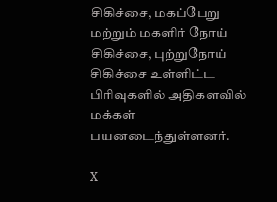சிகிச்சை, மகப்பேறு மற்றும் மகளிர் நோய் சிகிச்சை, புற்றுநோய் சிகிச்சை உள்ளிட்ட பிரிவுகளில் அதிகளவில் மக்கள் பயனடைந்துள்ளனர்.

X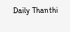Daily Thanthi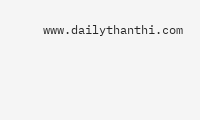www.dailythanthi.com